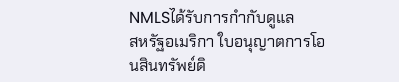NMLSได้รับการกำกับดูแล
สหรัฐอเมริกา ใบอนุญาตการโอนสินทรัพย์ดิ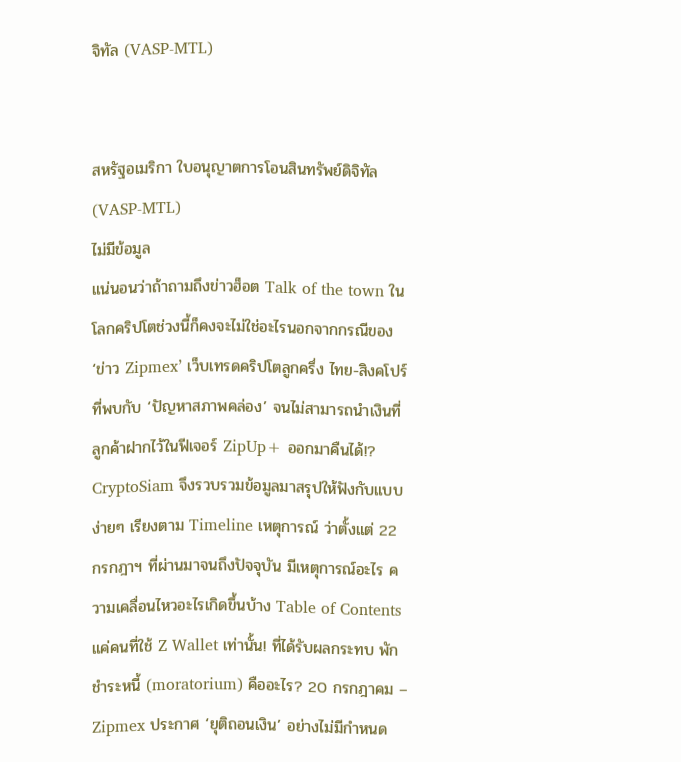จิทัล (VASP-MTL)


สหรัฐอเมริกา ใบอนุญาตการโอนสินทรัพย์ดิจิทัล (VASP-MTL)
ไม่มีข้อมูล
แน่นอนว่าถ้าถามถึงข่าวฮ็อต Talk of the town ในโลกคริปโตช่วงนี้ก็คงจะไม่ใช่อะไรนอกจากกรณีของ ‘ข่าว Zipmex’ เว็บเทรดคริปโตลูกครึ่ง ไทย-สิงคโปร์ ที่พบกับ ‘ปัญหาสภาพคล่อง’ จนไม่สามารถนำเงินที่ลูกค้าฝากไว้ในฟีเจอร์ ZipUp+ ออกมาคืนได้!? CryptoSiam จึงรวบรวมข้อมูลมาสรุปให้ฟังกับแบบง่ายๆ เรียงตาม Timeline เหตุการณ์ ว่าตั้งแต่ 22 กรกฎาฯ ที่ผ่านมาจนถึงปัจจุบัน มีเหตุการณ์อะไร ความเคลื่อนไหวอะไรเกิดขึ้นบ้าง Table of Contents แค่คนที่ใช้ Z Wallet เท่านั้น! ที่ได้รับผลกระทบ พักชำระหนี้ (moratorium) คืออะไร? 20 กรกฎาคม – Zipmex ประกาศ ‘ยุติถอนเงิน’ อย่างไม่มีกำหนด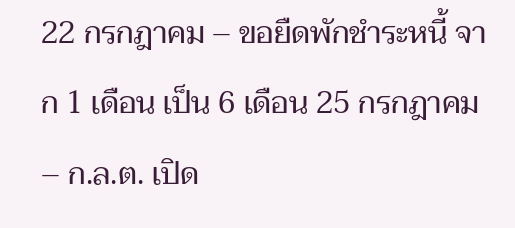22 กรกฎาคม – ขอยืดพักชำระหนี้ จาก 1 เดือน เป็น 6 เดือน 25 กรกฎาคม – ก.ล.ต. เปิด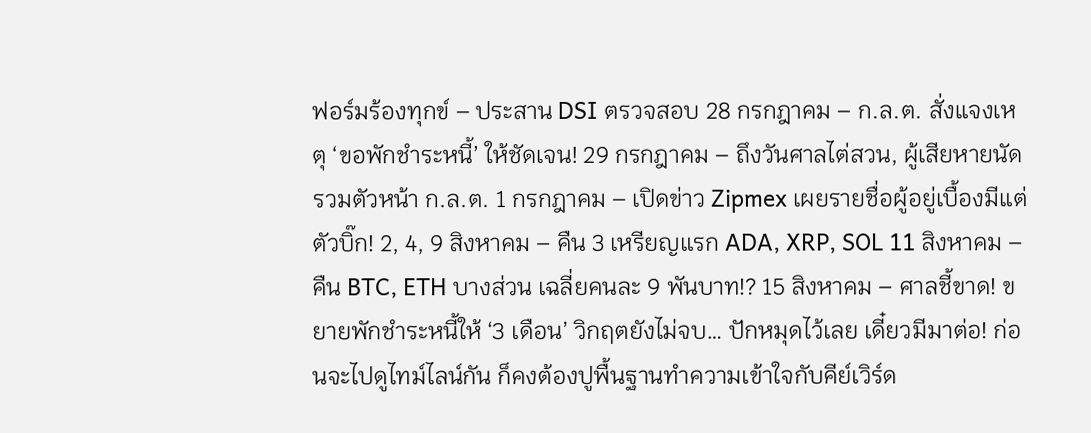ฟอร์มร้องทุกข์ – ประสาน DSI ตรวจสอบ 28 กรกฎาคม – ก.ล.ต. สั่งแจงเหตุ ‘ขอพักชำระหนี้’ ให้ชัดเจน! 29 กรกฎาคม – ถึงวันศาลไต่สวน, ผู้เสียหายนัดรวมตัวหน้า ก.ล.ต. 1 กรกฎาคม – เปิดข่าว Zipmex เผยรายชื่อผู้อยู่เบื้องมีแต่ตัวบิ๊ก! 2, 4, 9 สิงหาคม – คืน 3 เหรียญแรก ADA, XRP, SOL 11 สิงหาคม – คืน BTC, ETH บางส่วน เฉลี่ยคนละ 9 พันบาท!? 15 สิงหาคม – ศาลชี้ขาด! ขยายพักชำระหนี้ให้ ‘3 เดือน’ วิกฤตยังไม่จบ… ปักหมุดไว้เลย เดี๋ยวมีมาต่อ! ก่อนจะไปดูไทม์ไลน์กัน ก็คงต้องปูพื้นฐานทำความเข้าใจกับคีย์เวิร์ด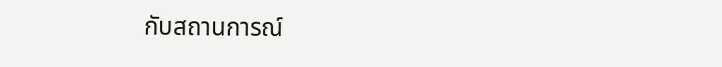กับสถานการณ์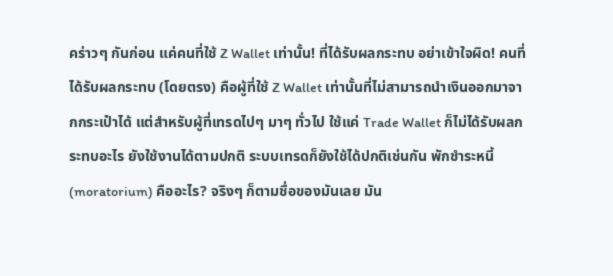คร่าวๆ กันก่อน แค่คนที่ใช้ Z Wallet เท่านั้น! ที่ได้รับผลกระทบ อย่าเข้าใจผิด! คนที่ได้รับผลกระทบ (โดยตรง) คือผู้ที่ใช้ Z Wallet เท่านั้นที่ไม่สามารถนำเงินออกมาจากกระเป๋าได้ แต่สำหรับผู้ที่เทรดไปๆ มาๆ ทั่วไป ใช้แค่ Trade Wallet ก็ไม่ได้รับผลกระทบอะไร ยังใช้งานได้ตามปกติ ระบบเทรดก็ยังใช้ได้ปกติเช่นกัน พักชำระหนี้ (moratorium) คืออะไร? จริงๆ ก็ตามชื่อของมันเลย มัน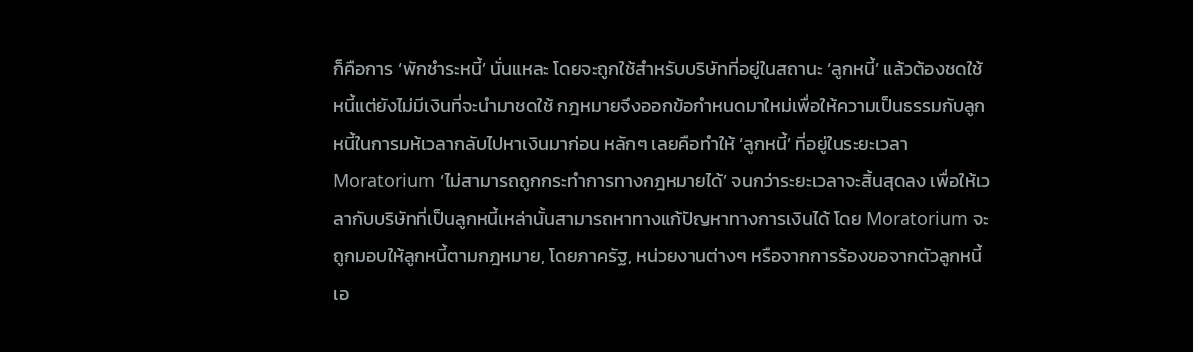ก็คือการ ‘พักชำระหนี้’ นั่นแหละ โดยจะถูกใช้สำหรับบริษัทที่อยู่ในสถานะ ‘ลูกหนี้’ แล้วต้องชดใช้หนี้แต่ยังไม่มีเงินที่จะนำมาชดใช้ กฎหมายจึงออกข้อกำหนดมาใหม่เพื่อให้ความเป็นธรรมกับลูกหนี้ในการมห้เวลากลับไปหาเงินมาก่อน หลักๆ เลยคือทำให้ ‘ลูกหนี้’ ที่อยู่ในระยะเวลา Moratorium ‘ไม่สามารถถูกกระทำการทางกฎหมายได้’ จนกว่าระยะเวลาจะสิ้นสุดลง เพื่อให้เวลากับบริษัทที่เป็นลูกหนี้เหล่านั้นสามารถหาทางแก้ปัญหาทางการเงินได้ โดย Moratorium จะถูกมอบให้ลูกหนี้ตามกฎหมาย, โดยภาครัฐ, หน่วยงานต่างๆ หรือจากการร้องขอจากตัวลูกหนี้เอ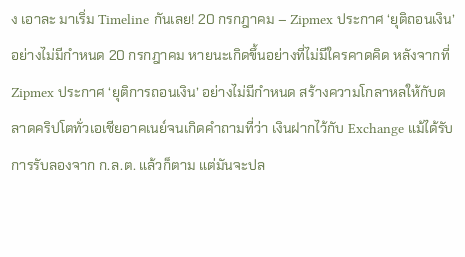ง เอาละ มาเริ่ม Timeline กันเลย! 20 กรกฎาคม – Zipmex ประกาศ ‘ยุติถอนเงิน’ อย่างไม่มีกำหนด 20 กรกฎาคม หายนะเกิดขึ้นอย่างที่ไม่มีใครคาดคิด หลังจากที่ Zipmex ประกาศ ‘ยุติการถอนเงิน’ อย่างไม่มีกำหนด สร้างความโกลาหลให้กับตลาดคริปโตทั่วเอเชียอาคเนย์จนเกิดคำถามที่ว่า เงินฝากไว้กับ Exchange แม้ได้รับการรับลองจาก ก.ล.ต. แล้วก็ตาม แต่มันจะปล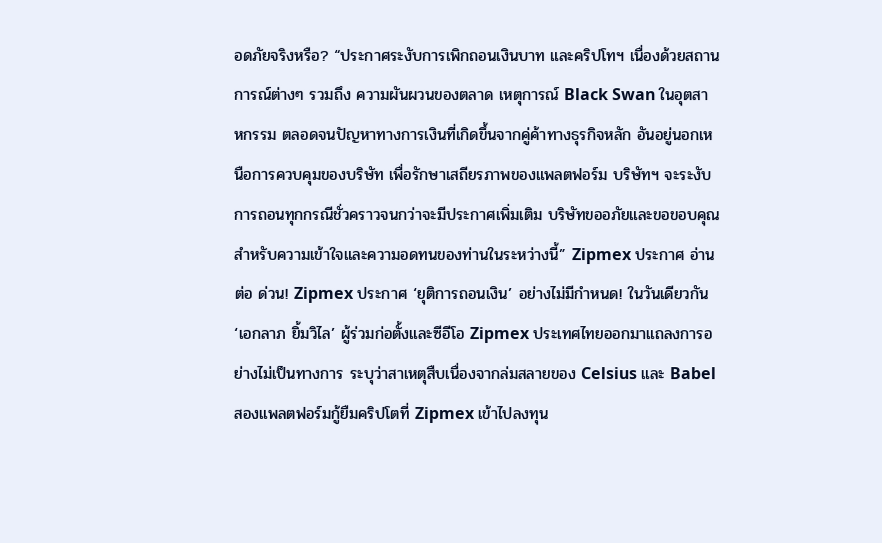อดภัยจริงหรือ? “ประกาศระงับการเพิกถอนเงินบาท และคริปโทฯ เนื่องด้วยสถานการณ์ต่างๆ รวมถึง ความผันผวนของตลาด เหตุการณ์ Black Swan ในอุตสาหกรรม ตลอดจนปัญหาทางการเงินที่เกิดขึ้นจากคู่ค้าทางธุรกิจหลัก อันอยู่นอกเหนือการควบคุมของบริษัท เพื่อรักษาเสถียรภาพของแพลตฟอร์ม บริษัทฯ จะระงับการถอนทุกกรณีชั่วคราวจนกว่าจะมีประกาศเพิ่มเติม บริษัทขออภัยและขอขอบคุณสำหรับความเข้าใจและความอดทนของท่านในระหว่างนี้” Zipmex ประกาศ อ่านต่อ ด่วน! Zipmex ประกาศ ‘ยุติการถอนเงิน’ อย่างไม่มีกำหนด! ในวันเดียวกัน ‘เอกลาภ ยิ้มวิไล’ ผู้ร่วมก่อตั้งและซีอีโอ Zipmex ประเทศไทยออกมาแถลงการอย่างไม่เป็นทางการ ระบุว่าสาเหตุสืบเนื่องจากล่มสลายของ Celsius และ Babel สองแพลตฟอร์มกู้ยืมคริปโตที่ Zipmex เข้าไปลงทุน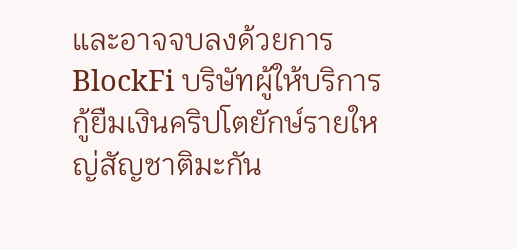และอาจจบลงด้วยการ
BlockFi บริษัทผู้ให้บริการกู้ยืมเงินคริปโตยักษ์รายใหญ่สัญชาติมะกัน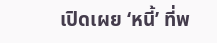เปิดเผย ‘หนี้’ ที่พ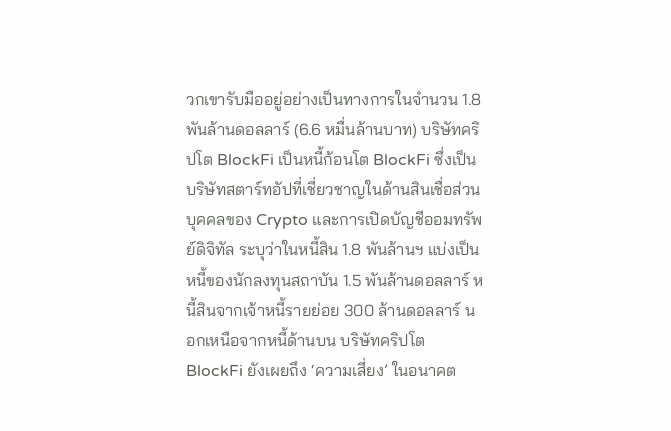วกเขารับมืออยู่อย่างเป็นทางการในจำนวน 1.8 พันล้านดอลลาร์ (6.6 หมื่นล้านบาท) บริษัทคริปโต BlockFi เป็นหนี้ก้อนโต BlockFi ซึ่งเป็นบริษัทสตาร์ทอัปที่เชี่ยวชาญในด้านสินเชื่อส่วนบุคคลของ Crypto และการเปิดบัญชีออมทรัพย์ดิจิทัล ระบุว่าในหนี้สิน 1.8 พันล้านฯ แบ่งเป็น หนี้ของนักลงทุนสถาบัน 1.5 พันล้านดอลลาร์ หนี้สินจากเจ้าหนี้รายย่อย 300 ล้านดอลลาร์ นอกเหนือจากหนี้ด้านบน บริษัทคริปโต BlockFi ยังเผยถึง ‘ความเสี่ยง’ ในอนาคต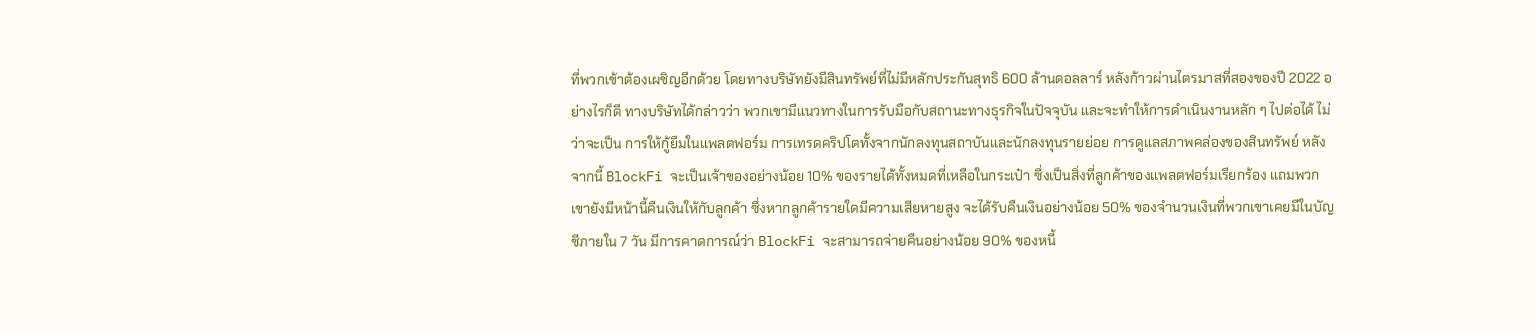ที่พวกเข้าต้องเผชิญอีกด้วย โดยทางบริษัทยังมีสินทรัพย์ที่ไม่มีหลักประกันสุทธิ 600 ล้านดอลลาร์ หลังก้าวผ่านไตรมาสที่สองของปี 2022 อย่างไรก็ดี ทางบริษัทได้กล่าวว่า พวกเขามีแนวทางในการรับมือกับสถานะทางธุรกิจในปัจจุบัน และจะทำให้การดำเนินงานหลัก ๆ ไปต่อได้ ไม่ว่าจะเป็น การให้กู้ยืมในแพลตฟอร์ม การเทรดคริปโตทั้งจากนักลงทุนสถาบันและนักลงทุนรายย่อย การดูแลสภาพคล่องของสินทรัพย์ หลังจากนี้ BlockFi จะเป็นเจ้าของอย่างน้อย 10% ของรายได้ทั้งหมดที่เหลือในกระเป๋า ซึ่งเป็นสิ่งที่ลูกค้าของแพลตฟอร์มเรียกร้อง แถมพวกเขายังมีหน้านี้คืนเงินให้กับลูกค้า ซึ่งหากลูกค้ารายใดมีความเสียหายสูง จะได้รับคืนเงินอย่างน้อย 50% ของจำนวนเงินที่พวกเขาเคยมีในบัญชีภายใน 7 วัน มีการคาดการณ์ว่า BlockFi จะสามารถจ่ายคืนอย่างน้อย 90% ของหนี้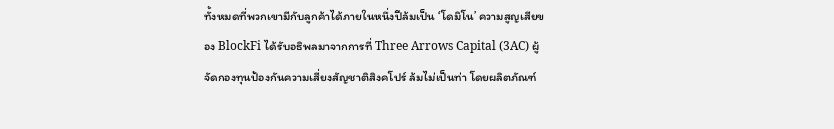ทั้งหมดที่พวกเขามีกับลูกค้าได้ภายในหนึ่งปีล้มเป็น ‘โดมิโน’ ความสูญเสียของ BlockFi ได้รับอธิพลมาจากการที่ Three Arrows Capital (3AC) ผู้จัดกองทุนป้องกันความเสี่ยงสัญชาติสิงคโปร์ ล้มไม่เป็นท่า โดยผลิตภัณฑ์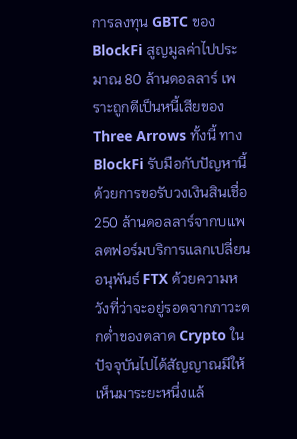การลงทุน GBTC ของ BlockFi สูญมูลค่าไปประมาณ 80 ล้านดอลลาร์ เพราะถูกตีเป็นหนี้เสียของ Three Arrows ทั้งนี้ ทาง BlockFi รับมือกับปัญหานี้ด้วยการขอรับวงเงินสินเชื่อ 250 ล้านดอลลาร์จากบแพลตฟอร์มบริการแลกเปลี่ยนอนุพันธ์ FTX ด้วยความหวังที่ว่าจะอยู่รอดจากภาวะตกต่ำของตลาด Crypto ในปัจจุบันไปได้สัญญาณมีให้เห็นมาระยะหนึ่งแล้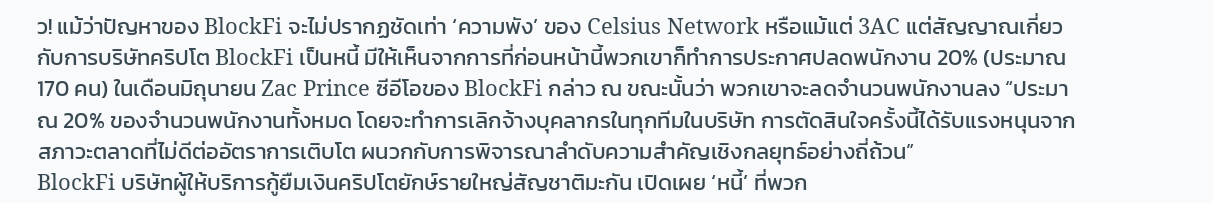ว! แม้ว่าปัญหาของ BlockFi จะไม่ปรากฏชัดเท่า ‘ความพัง’ ของ Celsius Network หรือแม้แต่ 3AC แต่สัญญาณเกี่ยวกับการบริษัทคริปโต BlockFi เป็นหนี้ มีให้เห็นจากการที่ก่อนหน้านี้พวกเขาก็ทำการประกาศปลดพนักงาน 20% (ประมาณ 170 คน) ในเดือนมิถุนายน Zac Prince ซีอีโอของ BlockFi กล่าว ณ ขณะนั้นว่า พวกเขาจะลดจำนวนพนักงานลง “ประมาณ 20% ของจำนวนพนักงานทั้งหมด โดยจะทำการเลิกจ้างบุคลากรในทุกทีมในบริษัท การตัดสินใจครั้งนี้ได้รับแรงหนุนจากสภาวะตลาดที่ไม่ดีต่ออัตราการเติบโต ผนวกกับการพิจารณาลำดับความสำคัญเชิงกลยุทธ์อย่างถี่ถ้วน”
BlockFi บริษัทผู้ให้บริการกู้ยืมเงินคริปโตยักษ์รายใหญ่สัญชาติมะกัน เปิดเผย ‘หนี้’ ที่พวก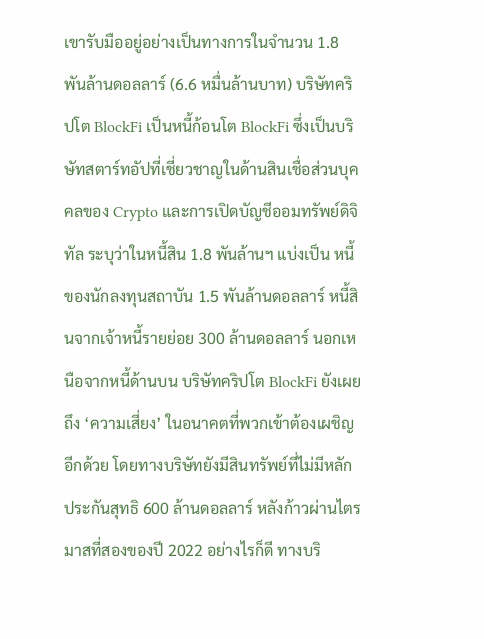เขารับมืออยู่อย่างเป็นทางการในจำนวน 1.8 พันล้านดอลลาร์ (6.6 หมื่นล้านบาท) บริษัทคริปโต BlockFi เป็นหนี้ก้อนโต BlockFi ซึ่งเป็นบริษัทสตาร์ทอัปที่เชี่ยวชาญในด้านสินเชื่อส่วนบุคคลของ Crypto และการเปิดบัญชีออมทรัพย์ดิจิทัล ระบุว่าในหนี้สิน 1.8 พันล้านฯ แบ่งเป็น หนี้ของนักลงทุนสถาบัน 1.5 พันล้านดอลลาร์ หนี้สินจากเจ้าหนี้รายย่อย 300 ล้านดอลลาร์ นอกเหนือจากหนี้ด้านบน บริษัทคริปโต BlockFi ยังเผยถึง ‘ความเสี่ยง’ ในอนาคตที่พวกเข้าต้องเผชิญอีกด้วย โดยทางบริษัทยังมีสินทรัพย์ที่ไม่มีหลักประกันสุทธิ 600 ล้านดอลลาร์ หลังก้าวผ่านไตรมาสที่สองของปี 2022 อย่างไรก็ดี ทางบริ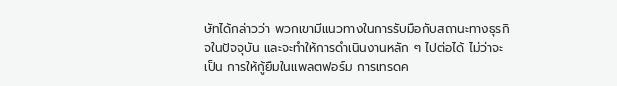ษัทได้กล่าวว่า พวกเขามีแนวทางในการรับมือกับสถานะทางธุรกิจในปัจจุบัน และจะทำให้การดำเนินงานหลัก ๆ ไปต่อได้ ไม่ว่าจะเป็น การให้กู้ยืมในแพลตฟอร์ม การเทรดค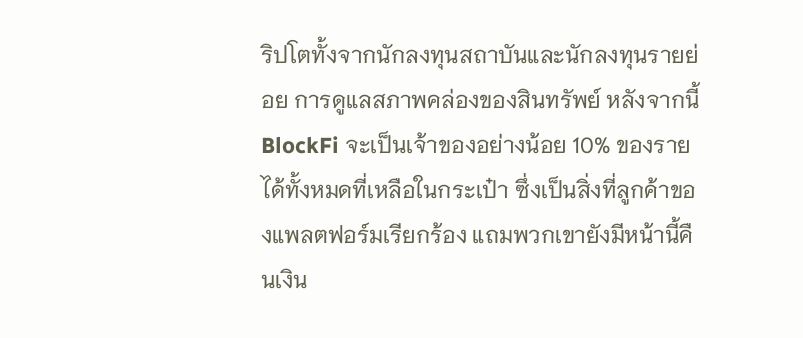ริปโตทั้งจากนักลงทุนสถาบันและนักลงทุนรายย่อย การดูแลสภาพคล่องของสินทรัพย์ หลังจากนี้ BlockFi จะเป็นเจ้าของอย่างน้อย 10% ของรายได้ทั้งหมดที่เหลือในกระเป๋า ซึ่งเป็นสิ่งที่ลูกค้าของแพลตฟอร์มเรียกร้อง แถมพวกเขายังมีหน้านี้คืนเงิน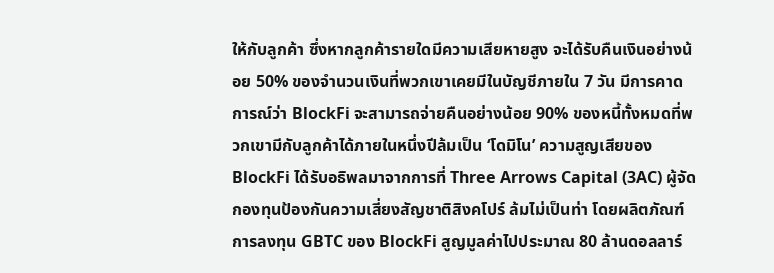ให้กับลูกค้า ซึ่งหากลูกค้ารายใดมีความเสียหายสูง จะได้รับคืนเงินอย่างน้อย 50% ของจำนวนเงินที่พวกเขาเคยมีในบัญชีภายใน 7 วัน มีการคาดการณ์ว่า BlockFi จะสามารถจ่ายคืนอย่างน้อย 90% ของหนี้ทั้งหมดที่พวกเขามีกับลูกค้าได้ภายในหนึ่งปีล้มเป็น ‘โดมิโน’ ความสูญเสียของ BlockFi ได้รับอธิพลมาจากการที่ Three Arrows Capital (3AC) ผู้จัดกองทุนป้องกันความเสี่ยงสัญชาติสิงคโปร์ ล้มไม่เป็นท่า โดยผลิตภัณฑ์การลงทุน GBTC ของ BlockFi สูญมูลค่าไปประมาณ 80 ล้านดอลลาร์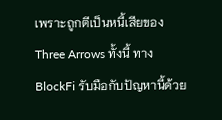เพราะถูกตีเป็นหนี้เสียของ Three Arrows ทั้งนี้ ทาง BlockFi รับมือกับปัญหานี้ด้วย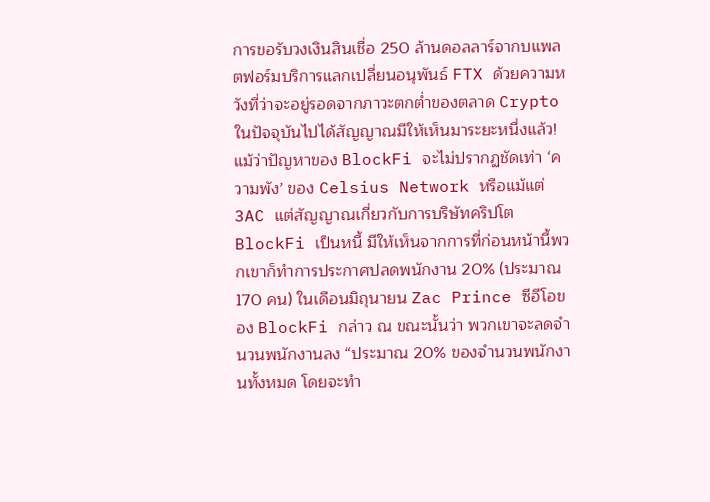การขอรับวงเงินสินเชื่อ 250 ล้านดอลลาร์จากบแพลตฟอร์มบริการแลกเปลี่ยนอนุพันธ์ FTX ด้วยความหวังที่ว่าจะอยู่รอดจากภาวะตกต่ำของตลาด Crypto ในปัจจุบันไปได้สัญญาณมีให้เห็นมาระยะหนึ่งแล้ว! แม้ว่าปัญหาของ BlockFi จะไม่ปรากฏชัดเท่า ‘ความพัง’ ของ Celsius Network หรือแม้แต่ 3AC แต่สัญญาณเกี่ยวกับการบริษัทคริปโต BlockFi เป็นหนี้ มีให้เห็นจากการที่ก่อนหน้านี้พวกเขาก็ทำการประกาศปลดพนักงาน 20% (ประมาณ 170 คน) ในเดือนมิถุนายน Zac Prince ซีอีโอของ BlockFi กล่าว ณ ขณะนั้นว่า พวกเขาจะลดจำนวนพนักงานลง “ประมาณ 20% ของจำนวนพนักงานทั้งหมด โดยจะทำ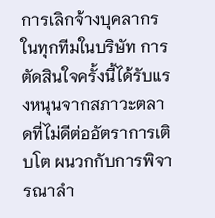การเลิกจ้างบุคลากรในทุกทีมในบริษัท การตัดสินใจครั้งนี้ได้รับแรงหนุนจากสภาวะตลาดที่ไม่ดีต่ออัตราการเติบโต ผนวกกับการพิจารณาลำ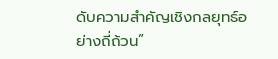ดับความสำคัญเชิงกลยุทธ์อย่างถี่ถ้วน”